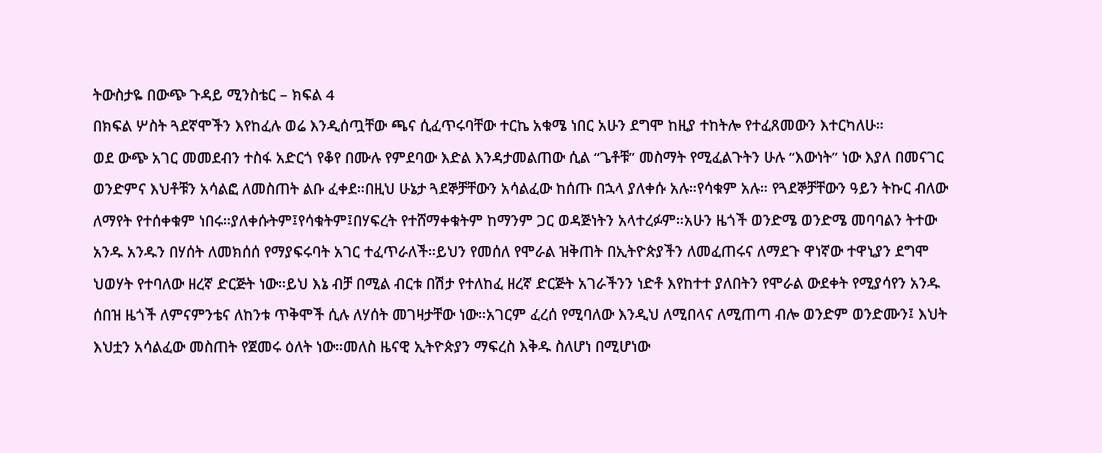ትውስታዬ በውጭ ጉዳይ ሚንስቴር – ክፍል 4
በክፍል ሦስት ጓደኛሞችን እየከፈሉ ወሬ እንዲሰጧቸው ጫና ሲፈጥሩባቸው ተርኬ አቁሜ ነበር አሁን ደግሞ ከዚያ ተከትሎ የተፈጸመውን እተርካለሁ።
ወደ ውጭ አገር መመደብን ተስፋ አድርጎ የቆየ በሙሉ የምደባው እድል እንዳታመልጠው ሲል “ጌቶቹ” መስማት የሚፈልጉትን ሁሉ “እውነት” ነው እያለ በመናገር ወንድምና እህቶቹን አሳልፎ ለመስጠት ልቡ ፈቀደ።በዚህ ሁኔታ ጓደኞቻቸውን አሳልፈው ከሰጡ በኋላ ያለቀሱ አሉ።የሳቁም አሉ። የጓደኞቻቸውን ዓይን ትኩር ብለው ለማየት የተሰቀቁም ነበሩ።ያለቀሱትም፤የሳቁትም፤በሃፍረት የተሸማቀቁትም ከማንም ጋር ወዳጅነትን አላተረፉም።አሁን ዜጎች ወንድሜ ወንድሜ መባባልን ትተው አንዱ አንዱን በሃሰት ለመክሰሰ የማያፍሩባት አገር ተፈጥራለች።ይህን የመሰለ የሞራል ዝቅጠት በኢትዮጵያችን ለመፈጠሩና ለማደጉ ዋነኛው ተዋኒያን ደግሞ ህወሃት የተባለው ዘረኛ ድርጅት ነው።ይህ እኔ ብቻ በሚል ብርቱ በሽታ የተለከፈ ዘረኛ ድርጅት አገራችንን ነድቶ እየከተተ ያለበትን የሞራል ውደቀት የሚያሳየን አንዱ ሰበዝ ዜጎች ለምናምንቴና ለከንቱ ጥቅሞች ሲሉ ለሃሰት መገዛታቸው ነው።አገርም ፈረሰ የሚባለው እንዲህ ለሚበላና ለሚጠጣ ብሎ ወንድም ወንድሙን፤ እህት እህቷን አሳልፈው መስጠት የጀመሩ ዕለት ነው።መለስ ዜናዊ ኢትዮጵያን ማፍረስ እቅዱ ስለሆነ በሚሆነው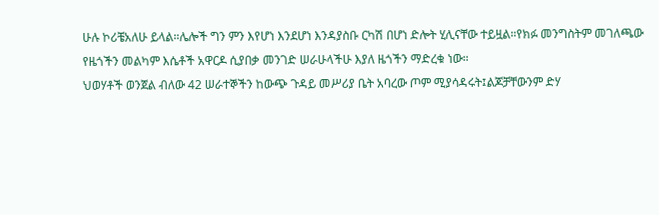ሁሉ ኮሪቼአለሁ ይላል።ሌሎች ግን ምን እየሆነ እንደሆነ እንዳያስቡ ርካሽ በሆነ ድሎት ሂሊናቸው ተይዟል።የክፉ መንግስትም መገለጫው የዜጎችን መልካም እሴቶች አዋርዶ ሲያበቃ መንገድ ሠራሁላችሁ እያለ ዜጎችን ማድረቁ ነው።
ህወሃቶች ወንጀል ብለው 42 ሠራተኞችን ከውጭ ጉዳይ መሥሪያ ቤት አባረው ጦም ሚያሳዳሩት፤ልጆቻቸውንም ድሃ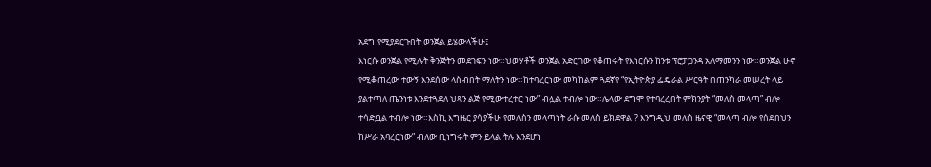አደግ የሚያደርጉበት ወንጀል ይሄውላችሁ፤
እነርሱ ወንጀል የሚሉት ቅንጅትን መደገፍን ነው።ህወሃቶች ወንጀል አድርገው የቆጠሩት የእነርሱን ከንቱ ፕሮፓጋንዳ አለማመንን ነው።ወንጀል ሁኖ የሚቆጠረው ተውኝ እንደሰው ላስብበት ማለትን ነው።ከተባረርነው መካከልም ጓደኛየ “የኢትዮጵያ ፌዴራል ሥርዓት በጠንካራ መሠረት ላይ ያልተጣለ ጤንነቱ እንደተጓደለ ህጻን ልጅ የሚውተረተር ነው” ብሏል ተብሎ ነው።ሌላው ደግሞ የተባረረበት ምክንያት “መለስ መላጣ” ብሎ ተሳድቧል ተብሎ ነው።እስኪ እግዜር ያሳያችሁ የመለስን መላጣነት ራሱ መለስ ይክደዋል ? እንግዲህ መለስ ዜናዊ “መላጣ ብሎ የሰደበህን ከሥራ አባረርነው” ብለው ቢነግሩት ምን ይላል ትሉ እንደሆነ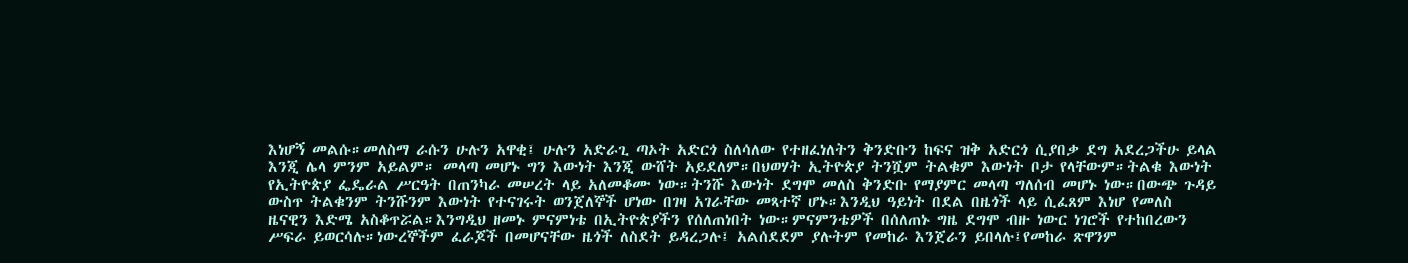እነሆኝ መልሱ።መለስማ ራሱን ሁሉን አዋቂ፤ ሁሉን አድራጊ ጣኦት አድርጎ ስለሳለው የተዘፈነለትን ቅንድቡን ከፍና ዝቅ አድርጎ ሲያበቃ ደግ አደረጋችሁ ይላል እንጂ ሌላ ምንም አይልም። መላጣ መሆኑ ግን እውነት እንጂ ውሸት አይደለም።በህወሃት ኢትዮጵያ ትንሿም ትልቁም እውነት ቦታ የላቸውም።ትልቁ እውነት የኢትዮጵያ ፌዴራል ሥርዓት በጠንካራ መሠረት ላይ አለመቆሙ ነው።ትንሹ እውነት ደግሞ መለስ ቅንድቡ የማያምር መላጣ ግለሰብ መሆኑ ነው።በውጭ ጉዳይ ውስጥ ትልቁንም ትንሹንም እውነት የተናገሩት ወንጀለኞች ሆነው በገዛ አገራቸው መጻተኛ ሆኑ።እንዲህ ዓይነት በደል በዜጎች ላይ ሲፈጸም እነሆ የመለስ ዜናዊን እድሜ አስቆጥሯል።እንግዲህ ዘመኑ ምናምነቴ በኢትዮጵያችን የሰለጠነበት ነው።ምናምንቴዎች በሰለጠኑ ግዜ ደግሞ ብዙ ነውር ነገሮች የተከበረውን ሥፍራ ይወርሳሉ።ነውረኞችም ፈራጆች በመሆናቸው ዜጎች ለስደት ይዳረጋሉ፤ አልሰደደም ያሉትም የመከራ እንጀራን ይበላሉ፤የመከራ ጽዋንም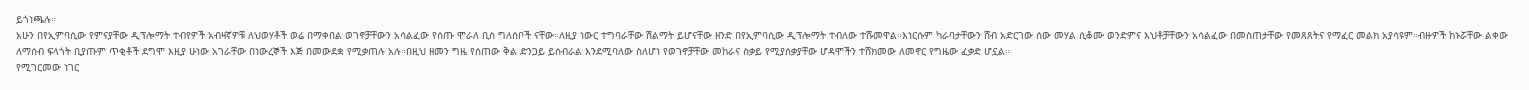ይጎነጫሉ።
አሁን በየኢምባሲው የምናያቸው ዲፕሎማት ተብየዎች አብዛኛዎቹ ለህወሃቶች ወሬ በማቀበል ወገኖቻቸውን አሳልፈው የሰጡ ሞራለ ቢስ ግለሰቦች ናቸው።ለዚያ ነውር ተግባራቸው ሽልማት ይሆናቸው ዘንድ በየኢምባሲው ዲፕሎማት ተብለው ተሹመዋል።እነርሱም ካራባታቸውን ሸብ አድርገው ሰው መሃል ሲቆሙ ወንድምና እህቶቻቸውን አሳልፈው በመስጠታቸው የመጸጸትና የማፈር መልክ አያሳዩም።ብዙዎች ከኑሯቸው ልቀው ለማሰብ ፍላጎት ቢያጡም ጥቂቶች ደግሞ እዚያ ሁነው አገራቸው በነውረኞች እጅ በመውደቋ የሚቃጠሉ አሉ።በዚህ ዘመን ግዜ የሰጠው ቅል ድንጋይ ይሰብራል እንደሚባለው ስለሆነ የወገኖቻቸው መከራና ስቃይ የሚያሰቃያቸው ሆዳሞችን ተሸክመው ለመኖር የግዜው ፈቃድ ሆኗል።
የሚገርመው ነገር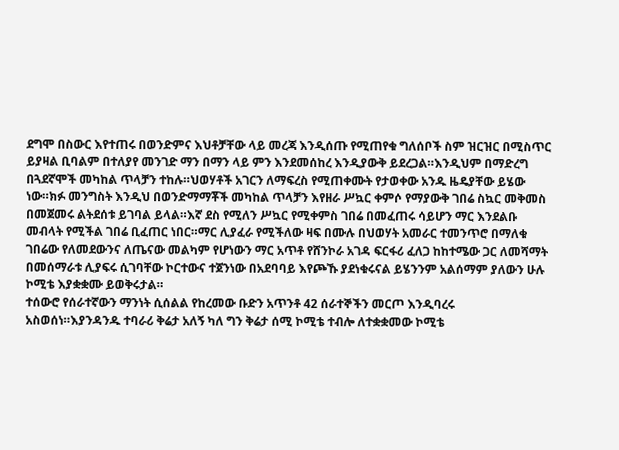ደግሞ በስውር እየተጠሩ በወንድምና እህቶቻቸው ላይ መረጃ እንዲሰጡ የሚጠየቁ ግለሰቦች ስም ዝርዝር በሚስጥር ይያዛል ቢባልም በተለያየ መንገድ ማን በማን ላይ ምን እንደመሰከረ እንዲያውቅ ይደረጋል።እንዲህም በማድረግ በጓደኛሞች መካከል ጥላቻን ተከሉ።ህወሃቶች አገርን ለማፍረስ የሚጠቀሙት የታወቀው አንዱ ዜዴያቸው ይሄው ነው።ክፉ መንግስት እንዲህ በወንድማማቾች መካከል ጥላቻን እየዘራ ሥኳር ቀምሶ የማያውቅ ገበሬ ስኳር መቅመስ በመጀመሩ ልትደሰቱ ይገባል ይላል።እኛ ደስ የሚለን ሥኳር የሚቀምስ ገበሬ በመፈጠሩ ሳይሆን ማር እንደልቡ መብላት የሚችል ገበሬ ቢፈጠር ነበር።ማር ሊያፈራ የሚችለው ዛፍ በሙሉ በህወሃት አመራር ተመንጥሮ በማለቁ ገበሬው የለመደውንና ለጤናው መልካም የሆነውን ማር አጥቶ የሸንኮራ አገዳ ፍርፋሪ ፈለጋ ከከተሜው ጋር ለመሻማት በመሰማራቱ ሊያፍሩ ሲገባቸው ኮርተውና ተጀንነው በአደባባይ እየጮኹ ያደነቁሩናል ይሄንንም አልሰማም ያለውን ሁሉ ኮሚቴ እያቋቋሙ ይወቅሩታል።
ተሰውሮ የሰራተኛውን ማንነት ሲሰልል የከረመው ቡድን አጥንቶ 42 ሰራተኞችን መርጦ እንዲባረሩ አስወሰነ።እያንዳንዱ ተባራሪ ቅሬታ አለኝ ካለ ግን ቅሬታ ሰሚ ኮሚቴ ተብሎ ለተቋቋመው ኮሚቴ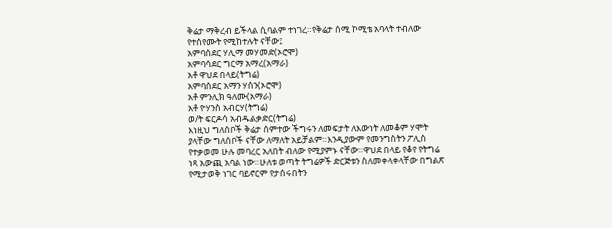ቅሬታ ማቅረብ ይችላል ሲባልም ተነገረ።የቅሬታ ሰሚ ኮሚቴ አባላት ተብለው የተሰየሙት የሚከተሉት ናቸው፤
አምባሰደር ሃሊማ መሃመድ(ኦሮሞ)
አምባሳደር ግርማ አማረ(አማራ)
አቶ ዋህደ በላይ(ትግሬ)
አምባሰደር አማን ሃሰን(ኦሮሞ)
አቶ ምንሊክ ዓለሙ(አማራ)
አቶ ዮሃንስ አብርሃ(ትግሬ)
ወ/ት ፍርዶሳ አብዱልቃድር(ትግሬ)
እነዚህ ግለሰቦች ቅሬታ ሰምተው ችግሩን ለመፍታት ለእውነት ለመቆም ሃሞት ያላቸው ግለሰቦች ናቸው ለማለት አይቻልም።እንዲያውም የመንግስትን ፖሊስ የተቃወመ ሁሉ መባረር አለበት ብለው የሚያምኑ ናቸው።ዋህደ በላይ የቆየ የትግሬ ነጻ አውጪ አባል ነው።ሁለቱ ወጣት ትግሬዎች ድርጅቱን ስለመቀላቀላቸው በግልጽ የሚታወቅ ነገር ባይኖርም የታሰሩበትን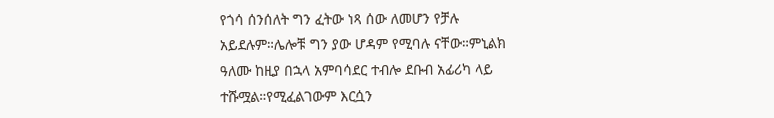የጎሳ ሰንሰለት ግን ፈትው ነጻ ሰው ለመሆን የቻሉ አይደሉም።ሌሎቹ ግን ያው ሆዳም የሚባሉ ናቸው።ምኒልክ ዓለሙ ከዚያ በኋላ አምባሳደር ተብሎ ደቡብ አፊሪካ ላይ ተሹሟል።የሚፈልገውም እርሷን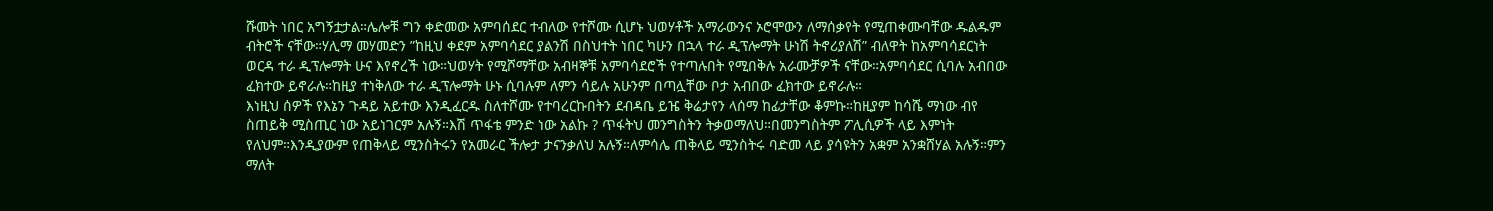ሹመት ነበር አግኝቷታል።ሌሎቹ ግን ቀድመው አምባሰደር ተብለው የተሾሙ ሲሆኑ ህወሃቶች አማራውንና ኦሮሞውን ለማሰቃየት የሚጠቀሙባቸው ዱልዱም ብትሮች ናቸው።ሃሊማ መሃመድን ”ከዚህ ቀደም አምባሳደር ያልንሽ በስህተት ነበር ካሁን በኋላ ተራ ዲፕሎማት ሁነሽ ትኖሪያለሽ” ብለዋት ከአምባሳደርነት ወርዳ ተራ ዲፕሎማት ሁና እየኖረች ነው።ህወሃት የሚሾማቸው አብዛኞቹ አምባሳደሮች የተጣሉበት የሚበቅሉ አራሙቻዎች ናቸው።አምባሳደር ሲባሉ አብበው ፈክተው ይኖራሉ።ከዚያ ተነቅለው ተራ ዲፕሎማት ሁኑ ሲባሉም ለምን ሳይሉ አሁንም በጣሏቸው ቦታ አብበው ፈክተው ይኖራሉ።
እነዚህ ሰዎች የእኔን ጉዳይ አይተው እንዲፈርዱ ስለተሾሙ የተባረርኩበትን ደብዳቤ ይዤ ቅሬታየን ላሰማ ከፊታቸው ቆምኩ።ከዚያም ከሳሼ ማነው ብየ ስጠይቅ ሚስጢር ነው አይነገርም አሉኝ።እሽ ጥፋቴ ምንድ ነው አልኩ ? ጥፋትህ መንግስትን ትቃወማለህ።በመንግስትም ፖሊሲዎች ላይ እምነት የለህም።እንዲያውም የጠቅላይ ሚንስትሩን የአመራር ችሎታ ታናንቃለህ አሉኝ።ለምሳሌ ጠቅላይ ሚንስትሩ ባድመ ላይ ያሳዩትን አቋም አንቋሸሃል አሉኝ።ምን ማለት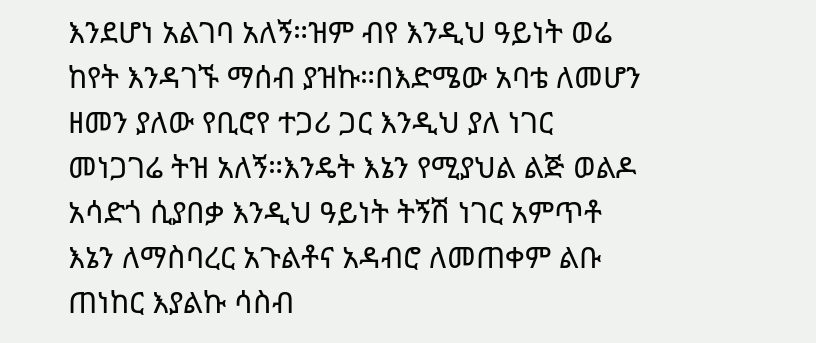እንደሆነ አልገባ አለኝ።ዝም ብየ እንዲህ ዓይነት ወሬ ከየት እንዳገኙ ማሰብ ያዝኩ።በእድሜው አባቴ ለመሆን ዘመን ያለው የቢሮየ ተጋሪ ጋር እንዲህ ያለ ነገር መነጋገሬ ትዝ አለኝ።እንዴት እኔን የሚያህል ልጅ ወልዶ አሳድጎ ሲያበቃ እንዲህ ዓይነት ትኝሽ ነገር አምጥቶ እኔን ለማስባረር አጉልቶና አዳብሮ ለመጠቀም ልቡ ጠነከር እያልኩ ሳስብ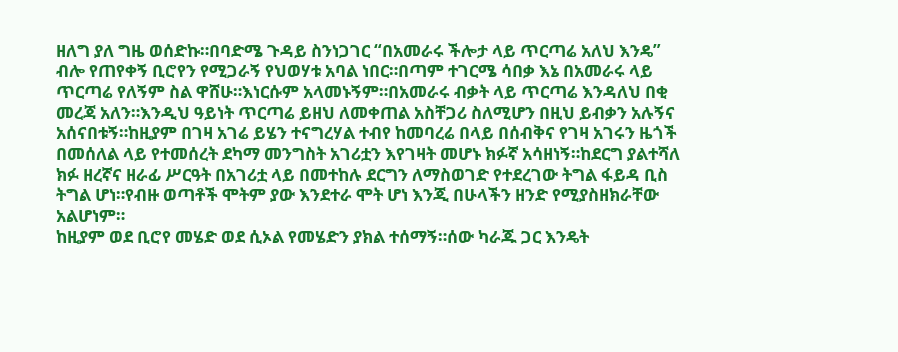ዘለግ ያለ ግዜ ወሰድኩ።በባድሜ ጉዳይ ስንነጋገር “በአመራሩ ችሎታ ላይ ጥርጣሬ አለህ እንዴ” ብሎ የጠየቀኝ ቢሮየን የሚጋራኝ የህወሃቱ አባል ነበር።በጣም ተገርሜ ሳበቃ እኔ በአመራሩ ላይ ጥርጣሬ የለኝም ስል ዋሸሁ።እነርሱም አላመኑኝም።በአመራሩ ብቃት ላይ ጥርጣሬ እንዳለህ በቂ መረጃ አለን።እንዲህ ዓይነት ጥርጣሬ ይዘህ ለመቀጠል አስቸጋሪ ስለሚሆን በዚህ ይብቃን አሉኝና አሰናበቱኝ።ከዚያም በገዛ አገሬ ይሄን ተናግረሃል ተብየ ከመባረሬ በላይ በሰብቅና የገዛ አገሩን ዜጎች በመሰለል ላይ የተመሰረት ደካማ መንግስት አገሪቷን እየገዛት መሆኑ ክፉኛ አሳዘነኝ።ከደርግ ያልተሻለ ክፉ ዘረኛና ዘራፊ ሥርዓት በአገሪቷ ላይ በመተከሉ ደርግን ለማስወገድ የተደረገው ትግል ፋይዳ ቢስ ትግል ሆነ።የብዙ ወጣቶች ሞትም ያው እንደተራ ሞት ሆነ እንጂ በሁላችን ዘንድ የሚያስዘክራቸው አልሆነም።
ከዚያም ወደ ቢሮየ መሄድ ወደ ሲኦል የመሄድን ያክል ተሰማኝ።ሰው ካራጁ ጋር እንዴት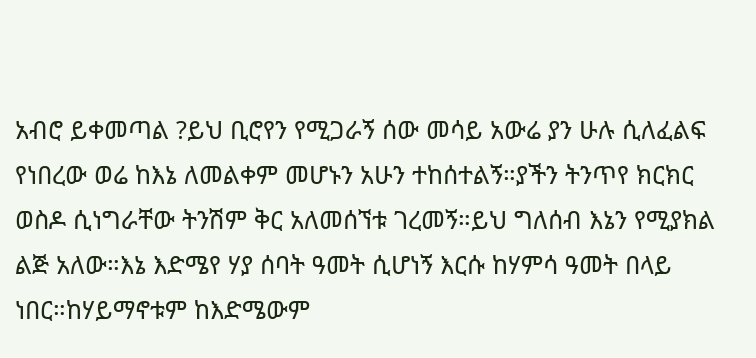አብሮ ይቀመጣል ?ይህ ቢሮየን የሚጋራኝ ሰው መሳይ አውሬ ያን ሁሉ ሲለፈልፍ የነበረው ወሬ ከእኔ ለመልቀም መሆኑን አሁን ተከሰተልኝ።ያችን ትንጥየ ክርክር ወስዶ ሲነግራቸው ትንሽም ቅር አለመሰኘቱ ገረመኝ።ይህ ግለሰብ እኔን የሚያክል ልጅ አለው።እኔ እድሜየ ሃያ ሰባት ዓመት ሲሆነኝ እርሱ ከሃምሳ ዓመት በላይ ነበር።ከሃይማኖቱም ከእድሜውም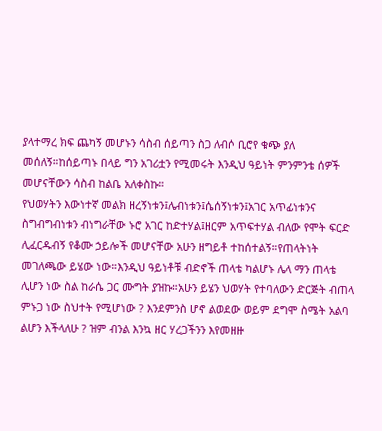ያላተማረ ክፍ ጨካኝ መሆኑን ሳስብ ሰይጣን ስጋ ለብሶ ቢሮየ ቁጭ ያለ መሰለኝ።ከሰይጣኑ በላይ ግን አገሪቷን የሚመሩት እንዲህ ዓይነት ምንምንቴ ሰዎች መሆናቸውን ሳስብ ከልቤ አለቀስኩ።
የህወሃትን እውነተኛ መልክ ዘረኝነቱን፤ሌብነቱን፤ሴሰኝነቱን፤አገር አጥፊነቱንና ስግብግብነቱን ብነግራቸው ኑሮ አገር ከድተሃል፤ዘርም አጥፍተሃል ብለው የሞት ፍርድ ሊፈርዱብኝ የቆሙ ኃይሎች መሆናቸው አሁን ዘግይቶ ተከሰተልኝ።የጠላትነት መገለጫው ይሄው ነው።እንዲህ ዓይነቶቹ ብድኖች ጠላቴ ካልሆኑ ሌላ ማን ጠላቴ ሊሆን ነው ስል ከራሴ ጋር ሙግት ያዝኩ።አሁን ይሄን ህወሃት የተባለውን ድርጅት ብጠላ ምኑጋ ነው ስህተት የሚሆነው ? እንደምንስ ሆኖ ልወደው ወይም ደግሞ ስሜት አልባ ልሆን እችላለሁ ? ዝም ብንል እንኳ ዘር ሃረጋችንን እየመዘዙ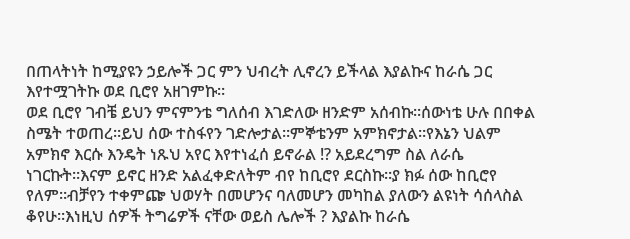በጠላትነት ከሚያዩን ኃይሎች ጋር ምን ህብረት ሊኖረን ይችላል እያልኩና ከራሴ ጋር እየተሟገትኩ ወደ ቢሮየ አዘገምኩ።
ወደ ቢሮየ ገብቼ ይህን ምናምንቴ ግለሰብ እገድለው ዘንድም አሰብኩ።ሰውነቴ ሁሉ በበቀል ስሜት ተወጠረ።ይህ ሰው ተስፋየን ገድሎታል።ምኞቴንም አምክኖታል።የእኔን ህልም አምክኖ እርሱ እንዴት ነጹህ አየር እየተነፈሰ ይኖራል !? አይደረግም ስል ለራሴ ነገርኩት።እናም ይኖር ዘንድ አልፈቀድለትም ብየ ከቢሮየ ደርስኩ።ያ ክፉ ሰው ከቢሮየ የለም።ብቻየን ተቀምጬ ህወሃት በመሆንና ባለመሆን መካከል ያለውን ልዩነት ሳሰላስል ቆየሁ።እነዚህ ሰዎች ትግሬዎች ናቸው ወይስ ሌሎች ? እያልኩ ከራሴ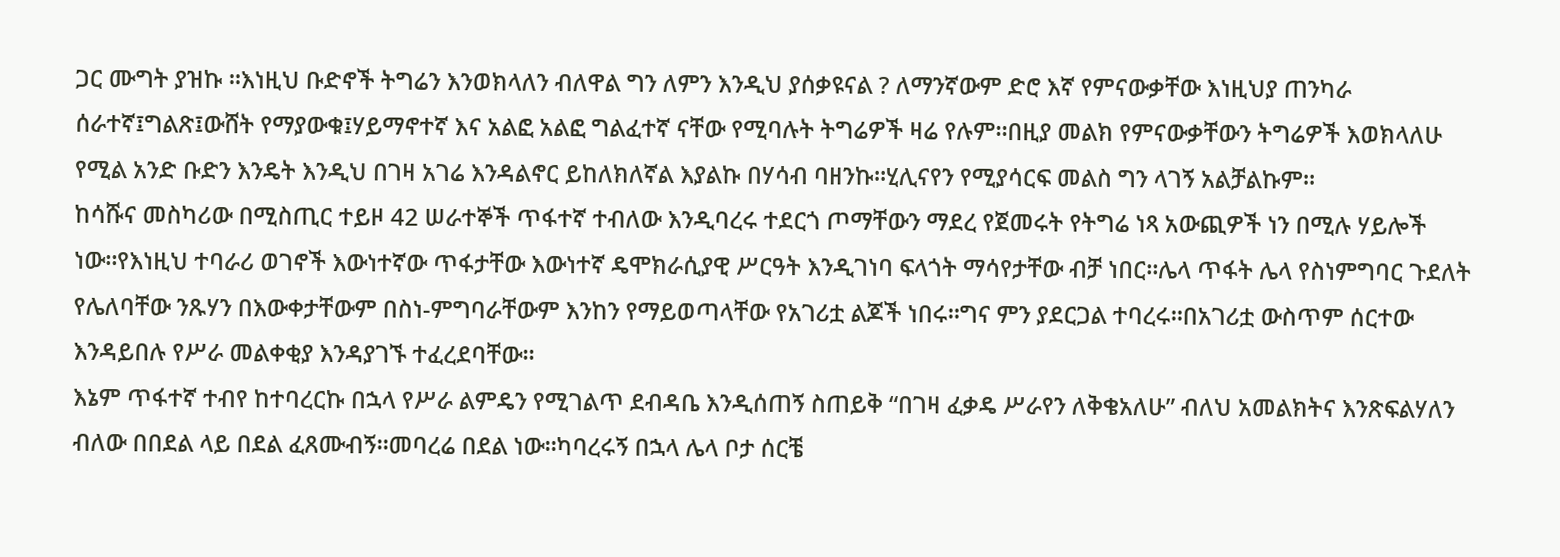ጋር ሙግት ያዝኩ ።እነዚህ ቡድኖች ትግሬን እንወክላለን ብለዋል ግን ለምን እንዲህ ያሰቃዩናል ? ለማንኛውም ድሮ እኛ የምናውቃቸው እነዚህያ ጠንካራ ሰራተኛ፤ግልጽ፤ውሸት የማያውቁ፤ሃይማኖተኛ እና አልፎ አልፎ ግልፈተኛ ናቸው የሚባሉት ትግሬዎች ዛሬ የሉም።በዚያ መልክ የምናውቃቸውን ትግሬዎች እወክላለሁ የሚል አንድ ቡድን እንዴት እንዲህ በገዛ አገሬ እንዳልኖር ይከለክለኛል እያልኩ በሃሳብ ባዘንኩ።ሂሊናየን የሚያሳርፍ መልስ ግን ላገኝ አልቻልኩም።
ከሳሹና መስካሪው በሚስጢር ተይዞ 42 ሠራተኞች ጥፋተኛ ተብለው እንዲባረሩ ተደርጎ ጦማቸውን ማደረ የጀመሩት የትግሬ ነጻ አውጪዎች ነን በሚሉ ሃይሎች ነው።የእነዚህ ተባራሪ ወገኖች እውነተኛው ጥፋታቸው እውነተኛ ዴሞክራሲያዊ ሥርዓት እንዲገነባ ፍላጎት ማሳየታቸው ብቻ ነበር።ሌላ ጥፋት ሌላ የስነምግባር ጉደለት የሌለባቸው ንጹሃን በእውቀታቸውም በስነ-ምግባራቸውም እንከን የማይወጣላቸው የአገሪቷ ልጆች ነበሩ።ግና ምን ያደርጋል ተባረሩ።በአገሪቷ ውስጥም ሰርተው እንዳይበሉ የሥራ መልቀቂያ እንዳያገኙ ተፈረደባቸው።
እኔም ጥፋተኛ ተብየ ከተባረርኩ በኋላ የሥራ ልምዴን የሚገልጥ ደብዳቤ እንዲሰጠኝ ስጠይቅ “በገዛ ፈቃዴ ሥራየን ለቅቄአለሁ” ብለህ አመልክትና እንጽፍልሃለን ብለው በበደል ላይ በደል ፈጸሙብኝ።መባረሬ በደል ነው።ካባረሩኝ በኋላ ሌላ ቦታ ሰርቼ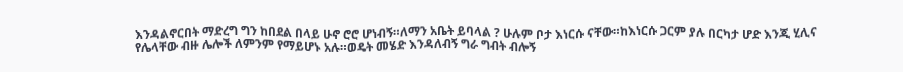እንዳልኖርበት ማድረግ ግን ከበደል በላይ ሁኖ ሮሮ ሆነብኝ።ለማን አቤት ይባላል ? ሁሉም ቦታ እነርሱ ናቸው።ከእነርሱ ጋርም ያሉ በርካታ ሆድ እንጂ ሂሊና የሌላቸው ብዙ ሌሎች ለምንም የማይሆኑ አሉ።ወዴት መሄድ እንዳለብኝ ግራ ግብት ብሎኝ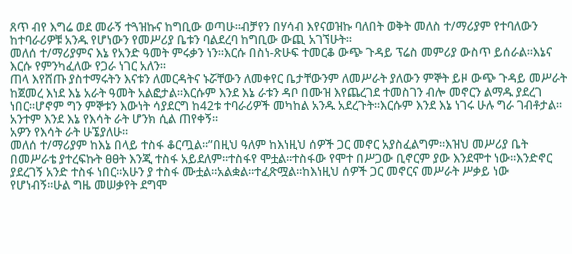ጸጥ ብየ እግሬ ወደ መራኝ ተጓዝኩና ከግቢው ወጣሁ።ብቻየን በሃሳብ እየናወዝኩ ባለበት ወቅት መለስ ተ/ማሪያም የተባለውን ከተባራሪዎቹ አንዱ የሆነውን የመሥሪያ ቤቱን ባልደረባ ከግቢው ውጪ አገኘሁት።
መለሰ ተ/ማሪያምና እኔ የአንድ ዓመት ምሩቃን ነን።እርሱ በስነ-ጽሁፍ ተመርቆ ውጭ ጉዳይ ፕሬስ መምሪያ ውስጥ ይሰራል።እኔና እርሱ የምንካፈለው የጋራ ነገር አለን።
ጠላ እየሸጡ ያስተማሩትን እናቱን ለመርዳትና ኑሯቸውን ለመቀየር ቤታቸውንም ለመሥራት ያለውን ምኞት ይዞ ውጭ ጉዳይ መሥራት ከጀመረ እነደ እኔ አራት ዓመት አልፎታል።እርሱም እንደ እኔ ራቱን ዳቦ በሙዝ እየጨረገደ ተመስገን ብሎ መኖርን ልማዱ ያደረገ ነበር።ሆኖም ግን ምኞቱን እውነት ሳያደርግ ከ42ቱ ተባራሪዎች መካከል አንዱ አደረጉት።እርሱም እንደ እኔ ነገሩ ሁሉ ግራ ገብቶታል።
አንተም እንደ እኔ የእሳት ራት ሆንክ ሲል ጠየቀኝ።
አዎን የእሳት ራት ሁኜያለሁ።
መለሰ ተ/ማሪያም ከእኔ በላይ ተስፋ ቆርጧል።”በዚህ ዓለም ከእነዚህ ሰዎች ጋር መኖር አያስፈልግም።እዝህ መሥሪያ ቤት በመሥራቴ ያተረፍኩት ፀፀት እንጂ ተስፋ አይደለም።ተስፋየ ሞቷል።ተስፋው የሞተ በሥጋው ቢኖርም ያው እንደሞተ ነው።እንድኖር ያደረገኝ አንድ ተስፋ ነበር።አሁን ያ ተስፋ ሙቷል።አልቋል።ተፈጽሟል።ከእነዚህ ሰዎች ጋር መኖርና መሥራት ሥቃይ ነው የሆነብኝ።ሁል ግዜ መሠቃየት ደግሞ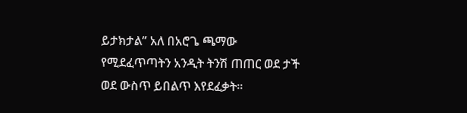ይታክታል” አለ በአሮጌ ጫማው የሚደፈጥጣትን አንዲት ትንሽ ጠጠር ወደ ታች ወደ ውስጥ ይበልጥ እየደፈቃት።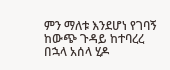ምን ማለቱ እንደሆነ የገባኝ ከውጭ ጉዳይ ከተባረረ በኋላ አሰላ ሂዶ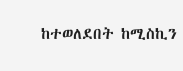ከተወለደበት ከሚስኪን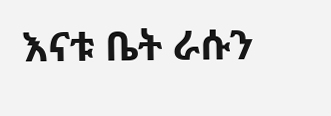እናቱ ቤት ራሱን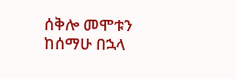ሰቅሎ መሞቱን ከሰማሁ በኋላ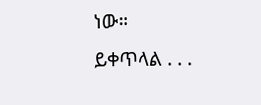ነው።
ይቀጥላል . . .